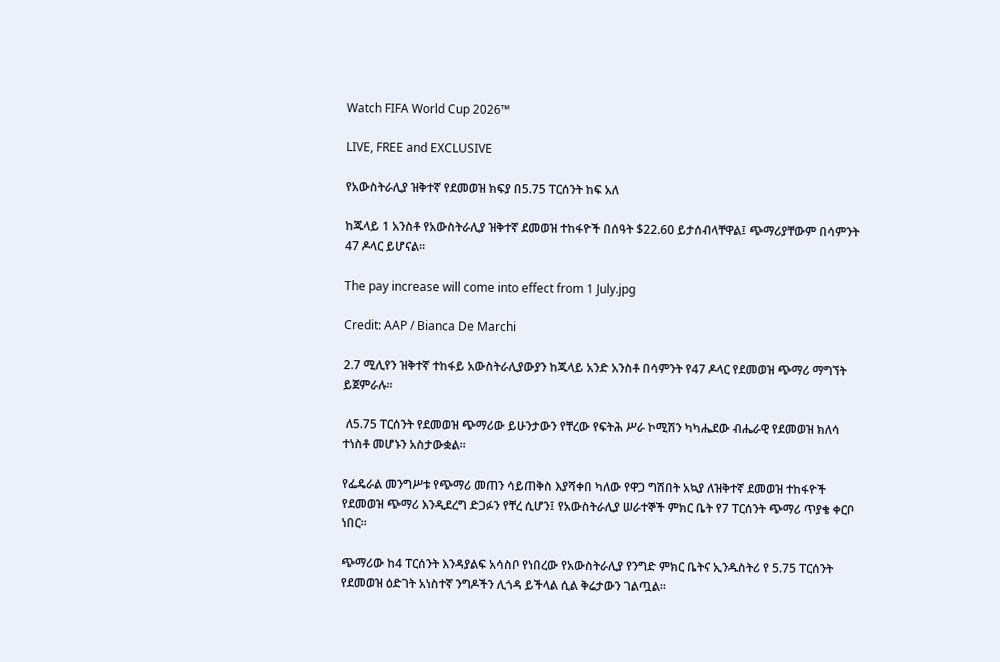Watch FIFA World Cup 2026™

LIVE, FREE and EXCLUSIVE

የአውስትራሊያ ዝቅተኛ የደመወዝ ክፍያ በ5.75 ፐርሰንት ከፍ አለ

ከጁላይ 1 አንስቶ የአውስትራሊያ ዝቅተኛ ደመወዝ ተከፋዮች በሰዓት $22.60 ይታሰብላቸዋል፤ ጭማሪያቸውም በሳምንት 47 ዶላር ይሆናል።

The pay increase will come into effect from 1 July.jpg

Credit: AAP / Bianca De Marchi

2.7 ሚሊየን ዝቅተኛ ተከፋይ አውስትራሊያውያን ከጁላይ አንድ አንስቶ በሳምንት የ47 ዶላር የደመወዝ ጭማሪ ማግኘት ይጀምራሉ።

 ለ5.75 ፐርሰንት የደመወዝ ጭማሪው ይሁንታውን የቸረው የፍትሕ ሥራ ኮሚሽን ካካሔደው ብሔራዊ የደመወዝ ክለሳ ተነስቶ መሆኑን አስታውቋል።

የፌዴራል መንግሥቱ የጭማሪ መጠን ሳይጠቅስ እያሻቀበ ካለው የዋጋ ግሽበት አኳያ ለዝቅተኛ ደመወዝ ተከፋዮች የደመወዝ ጭማሪ እንዲደረግ ድጋፉን የቸረ ሲሆን፤ የአውስትራሊያ ሠራተኞች ምክር ቤት የ7 ፐርሰንት ጭማሪ ጥያቄ ቀርቦ ነበር።

ጭማሪው ከ4 ፐርሰንት እንዳያልፍ አሳስቦ የነበረው የአውስትራሊያ የንግድ ምክር ቤትና ኢንዱስትሪ የ 5.75 ፐርሰንት የደመወዝ ዕድገት አነስተኛ ንግዶችን ሊጎዳ ይችላል ሲል ቅሬታውን ገልጧል።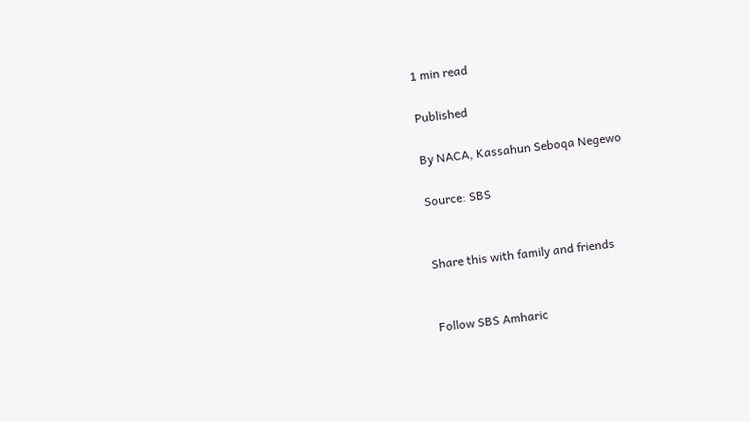1 min read

Published

By NACA, Kassahun Seboqa Negewo

Source: SBS


Share this with family and friends


Follow SBS Amharic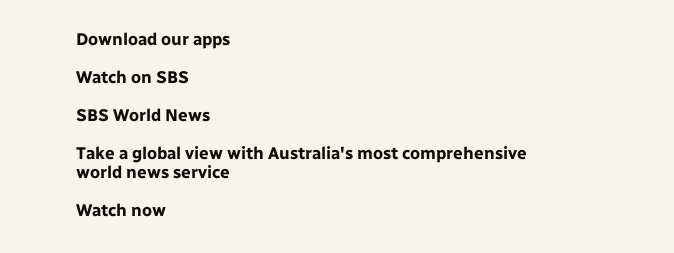Download our apps

Watch on SBS

SBS World News

Take a global view with Australia's most comprehensive world news service

Watch now